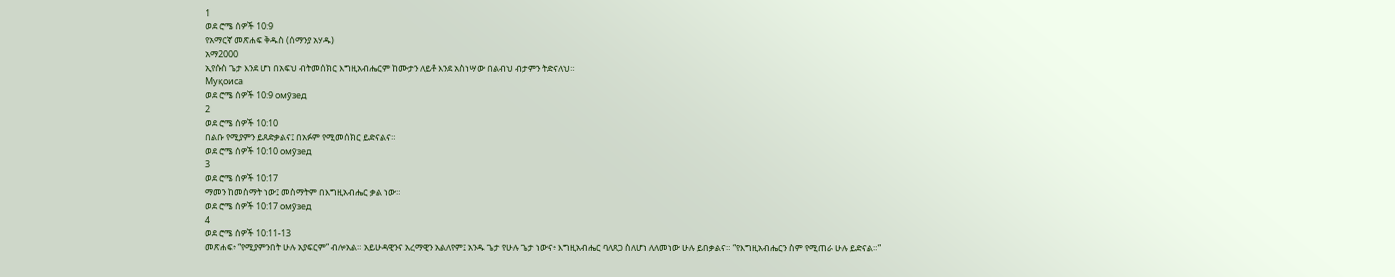1
ወደ ሮሜ ሰዎች 10:9
የአማርኛ መጽሐፍ ቅዱስ (ሰማንያ አሃዱ)
አማ2000
ኢየሱስ ጌታ እንደ ሆነ በአፍህ ብትመሰክር እግዚአብሔርም ከሙታን ለይቶ እንደ አስነሣው በልብህ ብታምን ትድናለህ።
Муқоиса
ወደ ሮሜ ሰዎች 10:9 омӯзед
2
ወደ ሮሜ ሰዎች 10:10
በልቡ የሚያምን ይጸድቃልና፤ በአፉም የሚመሰክር ይድናልና።
ወደ ሮሜ ሰዎች 10:10 омӯзед
3
ወደ ሮሜ ሰዎች 10:17
ማመን ከመስማት ነው፤ መስማትም በእግዚአብሔር ቃል ነው።
ወደ ሮሜ ሰዎች 10:17 омӯзед
4
ወደ ሮሜ ሰዎች 10:11-13
መጽሐፍ፥ “የሚያምንበት ሁሉ አያፍርም” ብሎአል። አይሁዳዊንና አረማዊን አልለየም፤ አንዱ ጌታ የሁሉ ጌታ ነውና፥ እግዚአብሔር ባለጸጋ ስለሆነ ለለመነው ሁሉ ይበቃልና። “የእግዚአብሔርን ስም የሚጠራ ሁሉ ይድናል።”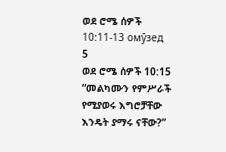ወደ ሮሜ ሰዎች 10:11-13 омӯзед
5
ወደ ሮሜ ሰዎች 10:15
“መልካሙን የምሥራች የሚያወሩ እግሮቻቸው እንዴት ያማሩ ናቸው?”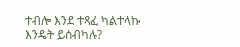ተብሎ እንደ ተጻፈ ካልተላኩ እንዴት ይሰብካሉ?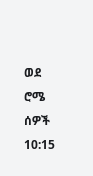ወደ ሮሜ ሰዎች 10:15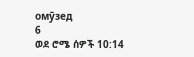омӯзед
6
ወደ ሮሜ ሰዎች 10:14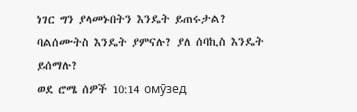ነገር ግን ያላመኑበትን እንዴት ይጠሩታል? ባልሰሙትስ እንዴት ያምናሉ? ያለ ሰባኪስ እንዴት ይሰማሉ?
ወደ ሮሜ ሰዎች 10:14 омӯзед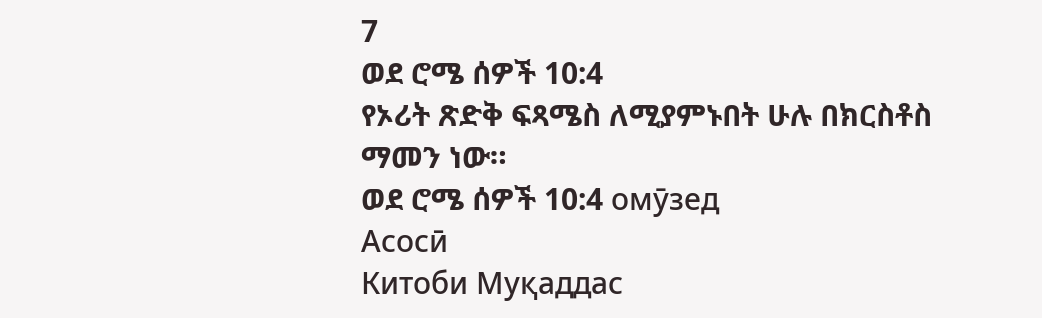7
ወደ ሮሜ ሰዎች 10:4
የኦሪት ጽድቅ ፍጻሜስ ለሚያምኑበት ሁሉ በክርስቶስ ማመን ነው።
ወደ ሮሜ ሰዎች 10:4 омӯзед
Асосӣ
Китоби Муқаддас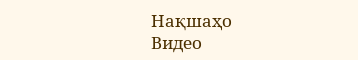Нақшаҳо
Видео